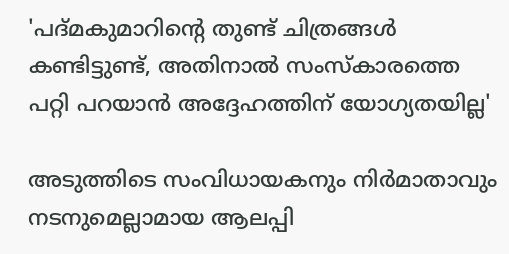'പദ്മകുമാറിന്റെ തുണ്ട് ചിത്രങ്ങൾ കണ്ടിട്ടുണ്ട്, അതിനാൽ സംസ്കാരത്തെ പറ്റി പറയാൻ അദ്ദേഹത്തിന് യോഗ്യതയില്ല'

അടുത്തിടെ സംവിധായകനും നിർമാതാവും നടനുമെല്ലാമായ ആലപ്പി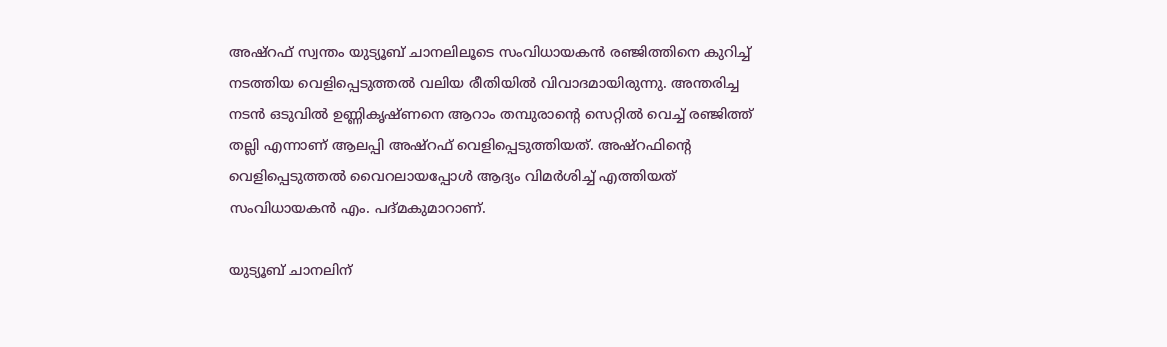അഷ്റഫ് സ്വന്തം യുട്യൂബ് ചാനലിലൂടെ സംവിധായകൻ രഞ്ജിത്തിനെ കുറിച്ച് നടത്തിയ വെളിപ്പെടുത്തൽ വലിയ രീതിയിൽ വിവാദമായിരുന്നു. അന്തരിച്ച നടൻ ഒടുവിൽ ഉണ്ണികൃഷ്ണനെ ആറാം തമ്പുരാന്റെ സെറ്റിൽ വെച്ച് രഞ്ജിത്ത് തല്ലി എന്നാണ് ആലപ്പി അഷ്റഫ് വെളിപ്പെടുത്തിയത്. അഷ്റഫിന്റെ വെളിപ്പെടുത്തൽ വൈറലായപ്പോൾ ആദ്യം വിമർശിച്ച് എത്തിയത് സംവിധായകൻ എം. പദ്മകുമാറാണ്.

യുട്യൂബ് ചാനലിന്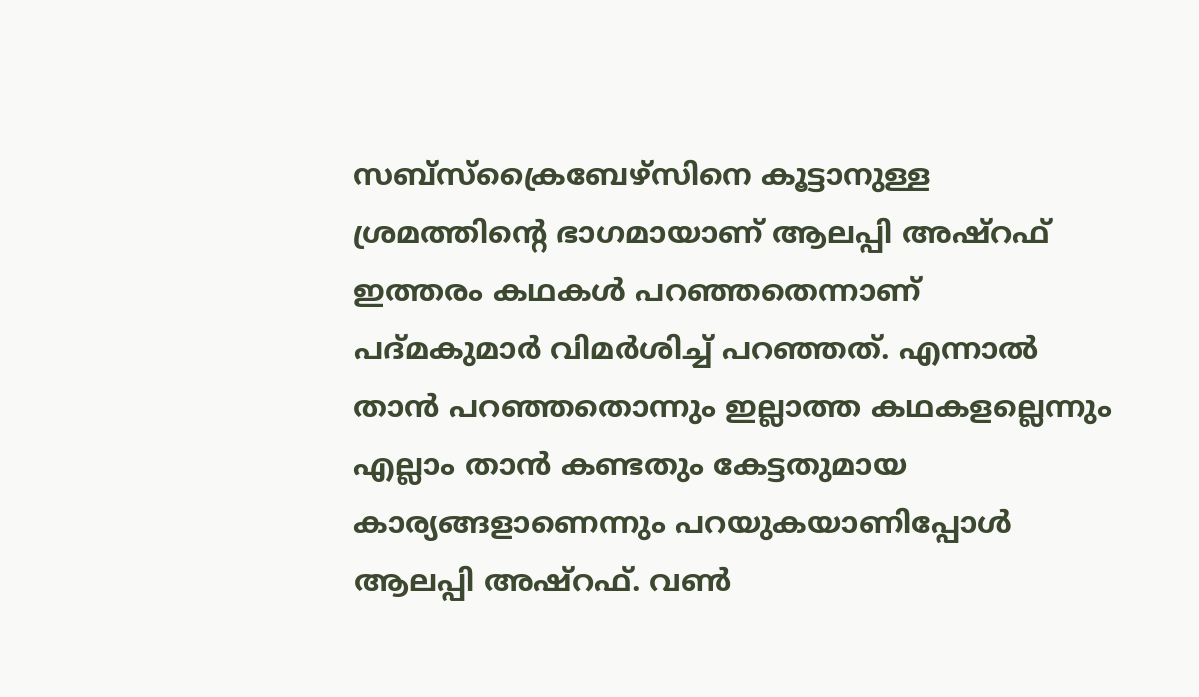സബ്സ്ക്രൈബേഴ്സിനെ കൂട്ടാനുള്ള ശ്രമത്തിന്റെ ഭാഗമായാണ് ആലപ്പി അഷ്റഫ് ഇത്തരം കഥകൾ പറഞ്ഞതെന്നാണ് പദ്മകുമാർ വിമർശിച്ച് പറഞ്ഞത്. എന്നാൽ താൻ പറഞ്ഞതൊന്നും ഇല്ലാത്ത കഥകളല്ലെന്നും എല്ലാം താൻ കണ്ടതും കേട്ടതുമായ കാര്യങ്ങളാണെന്നും പറയുകയാണിപ്പോൾ ആലപ്പി അഷ്റഫ്. വൺ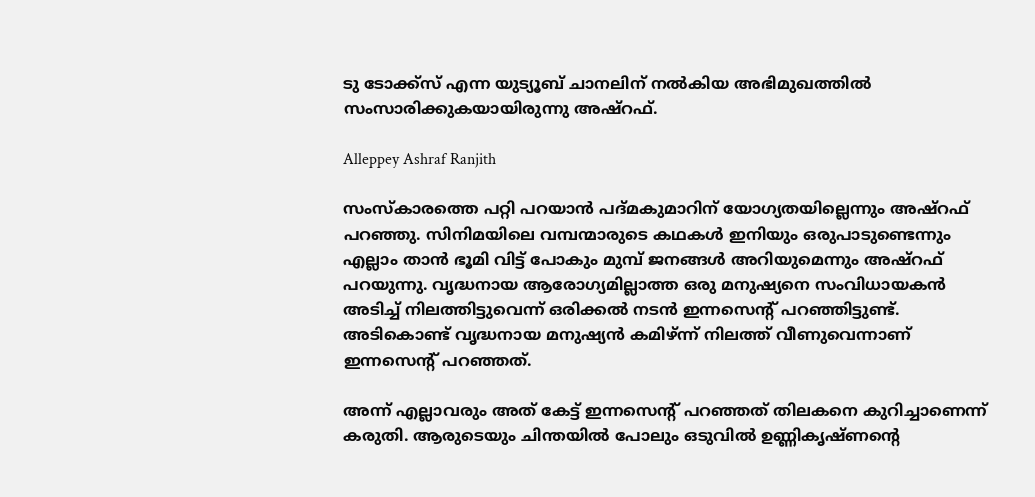ടു ടോക്ക്സ് എന്ന യുട്യൂബ് ചാനലിന് നൽകിയ അഭിമുഖത്തിൽ സംസാരിക്കുകയായിരുന്നു അഷ്റഫ്.

Alleppey Ashraf Ranjith

സംസ്കാരത്തെ പറ്റി പറയാൻ പദ്മകുമാറിന് യോഗ്യതയില്ലെന്നും അഷ്റഫ് പറഞ്ഞു. സിനിമയിലെ വമ്പന്മാരുടെ കഥകൾ ഇനിയും ഒരുപാടുണ്ടെന്നും എല്ലാം താൻ ഭൂമി വിട്ട് പോകും മുമ്പ് ജനങ്ങൾ അറിയുമെന്നും അഷ്റഫ് പറയുന്നു. വൃദ്ധനായ ആരോഗ്യമില്ലാത്ത ഒരു മനുഷ്യനെ സംവിധായകൻ അടിച്ച് നിലത്തിട്ടുവെന്ന് ഒരിക്കൽ നടൻ ഇന്നസെന്റ് പറഞ്ഞിട്ടുണ്ട്. അടികൊണ്ട് വൃദ്ധനായ മനുഷ്യൻ കമിഴ്ന്ന് നിലത്ത് വീണുവെന്നാണ് ഇന്നസെന്റ് പറഞ്ഞത്.

അന്ന് എല്ലാവരും അത് കേട്ട് ഇന്നസെന്റ് പറഞ്ഞത് തിലകനെ കുറിച്ചാണെന്ന് കരുതി. ആരുടെയും ചിന്തയിൽ പോലും ഒടുവിൽ ഉണ്ണികൃഷ്ണന്റെ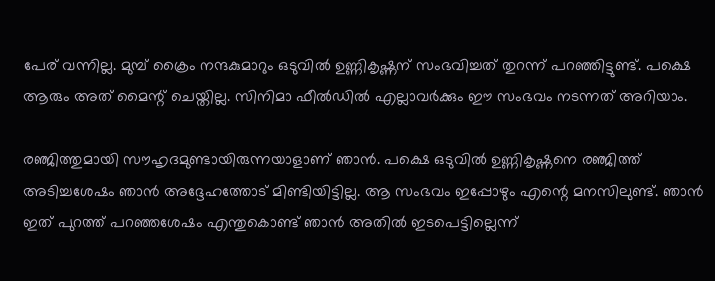പേര് വന്നില്ല. മുമ്പ് ക്രൈം നന്ദകുമാറും ഒടുവിൽ ഉണ്ണികൃഷ്ണന് സംഭവിച്ചത് തുറന്ന് പറഞ്ഞിട്ടുണ്ട്. പക്ഷെ ആരും അത് മൈന്റ് ചെയ്തില്ല. സിനിമാ ഫീൽഡിൽ എല്ലാവർക്കും ഈ സംഭവം നടന്നത് അറിയാം.

രഞ്ജിത്തുമായി സൗഹൃദമുണ്ടായിരുന്നയാളാണ് ഞാൻ. പക്ഷെ ഒടുവിൽ ഉണ്ണികൃഷ്ണനെ രഞ്ജിത്ത് അടിച്ചശേഷം ഞാൻ അദ്ദേഹത്തോട് മിണ്ടിയിട്ടില്ല. ആ സംഭവം ഇപ്പോഴും എന്റെ മനസിലുണ്ട്. ഞാൻ ഇത് പുറത്ത് പറഞ്ഞശേഷം എന്തുകൊണ്ട് ഞാൻ അതിൽ ഇടപെട്ടില്ലെന്ന്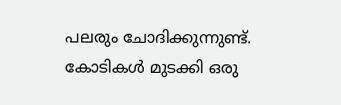പലരും ചോദിക്കുന്നുണ്ട്. കോടികൾ മുടക്കി ഒരു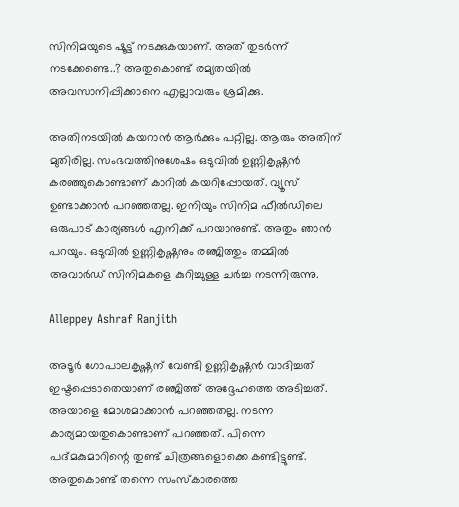സിനിമയുടെ ഷൂട്ട് നടക്കുകയാണ്. അത് തുടർന്ന് നടക്കേണ്ടെ..? അതുകൊണ്ട് രമ്യതയിൽ അവസാനിപ്പിക്കാനെ എല്ലാവരും ശ്രമിക്കു.

അതിനടയിൽ കയറാൻ ആർക്കും പറ്റില്ല. ആരും അതിന് മുതിരില്ല. സംഭവത്തിനുശേഷം ഒടുവിൽ ഉണ്ണികൃഷ്ണൻ കരഞ്ഞുകൊണ്ടാണ് കാറിൽ കയറിപ്പോയത്. വ്യൂസ് ഉണ്ടാക്കാൻ പറഞ്ഞതല്ല. ഇനിയും സിനിമ ഫീൽഡിലെ ഒരുപാട് കാര്യങ്ങൾ എനിക്ക് പറയാനുണ്ട്. അതും ഞാൻ പറയും. ഒടുവിൽ ഉണ്ണികൃഷ്ണനും രഞ്ജിത്തും തമ്മിൽ അവാർഡ് സിനിമകളെ കുറിച്ചുള്ള ചർച്ച നടന്നിരുന്നു.

Alleppey Ashraf Ranjith

അടൂർ ഗോപാലകൃഷ്ണന് വേണ്ടി ഉണ്ണികൃഷ്ണൻ വാദിച്ചത് ഇഷ്ടപ്പെടാതെയാണ് രഞ്ജിത്ത് അദ്ദേഹത്തെ അടിച്ചത്. അയാളെ മോശമാക്കാൻ പറഞ്ഞതല്ല. നടന്ന കാര്യമായതുകൊണ്ടാണ് പറഞ്ഞത്. പിന്നെ പദ്മകുമാറിന്റെ തുണ്ട് ചിത്രങ്ങളൊക്കെ കണ്ടിട്ടുണ്ട്. അതുകൊണ്ട് തന്നെ സംസ്കാരത്തെ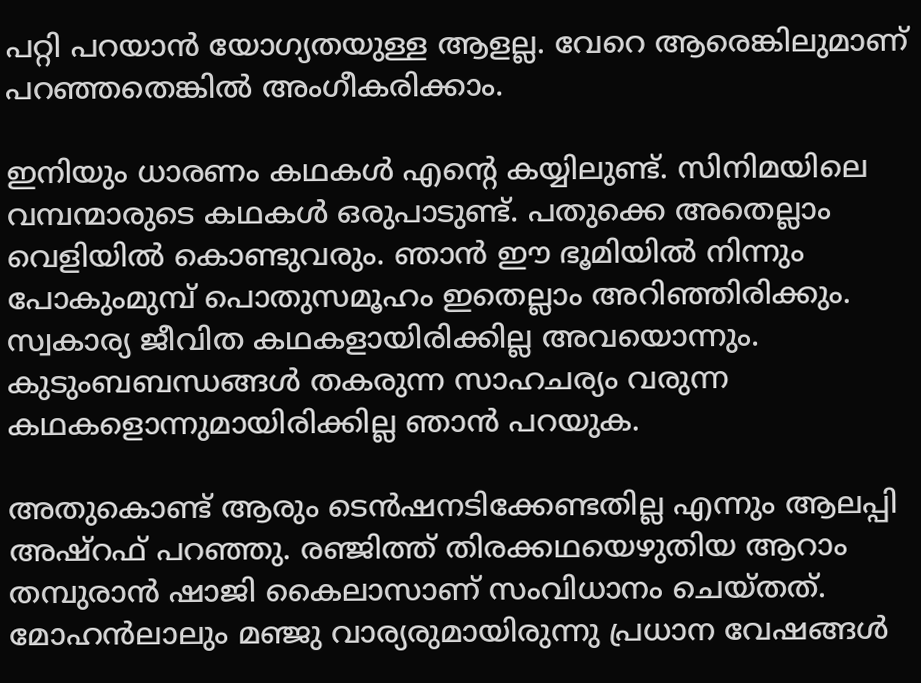പറ്റി പറയാൻ യോഗ്യതയുള്ള ആളല്ല. വേറെ ആരെങ്കിലുമാണ് പറ‍ഞ്ഞതെങ്കിൽ അംഗീകരിക്കാം.

ഇനിയും ധാരണം കഥകൾ എന്റെ കയ്യിലുണ്ട്. സിനിമയിലെ വമ്പന്മാരുടെ കഥകൾ ഒരുപാടുണ്ട്. പതുക്കെ അതെല്ലാം വെളിയിൽ കൊണ്ടുവരും. ഞാൻ ഈ ഭൂമിയിൽ നിന്നും പോകുംമുമ്പ് പൊതുസമൂഹം ഇതെല്ലാം അറിഞ്ഞിരിക്കും. സ്വകാര്യ ജീവിത കഥകളായിരിക്കില്ല അവയൊന്നും. കുടുംബബന്ധങ്ങൾ തകരുന്ന സാഹചര്യം വരുന്ന കഥകളൊന്നുമായിരിക്കില്ല ഞാൻ പറയുക.

അതുകൊണ്ട് ആരും ടെൻഷനടിക്കേണ്ടതില്ല എന്നും ആലപ്പി അഷ്റഫ് പറഞ്ഞു. രഞ്ജിത്ത് തിരക്കഥയെഴുതിയ ആറാം തമ്പുരാൻ ഷാജി കൈലാസാണ് സംവിധാനം ചെയ്തത്. മോഹൻലാലും മഞ്ജു വാര്യരുമായിരുന്നു പ്രധാന വേഷങ്ങൾ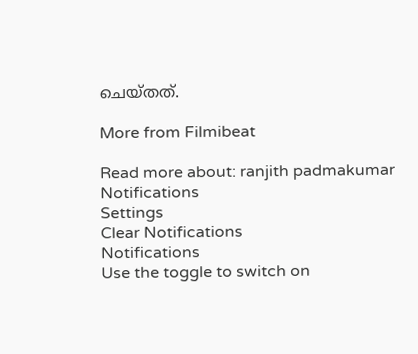ചെയ്തത്.

More from Filmibeat

Read more about: ranjith padmakumar
Notifications
Settings
Clear Notifications
Notifications
Use the toggle to switch on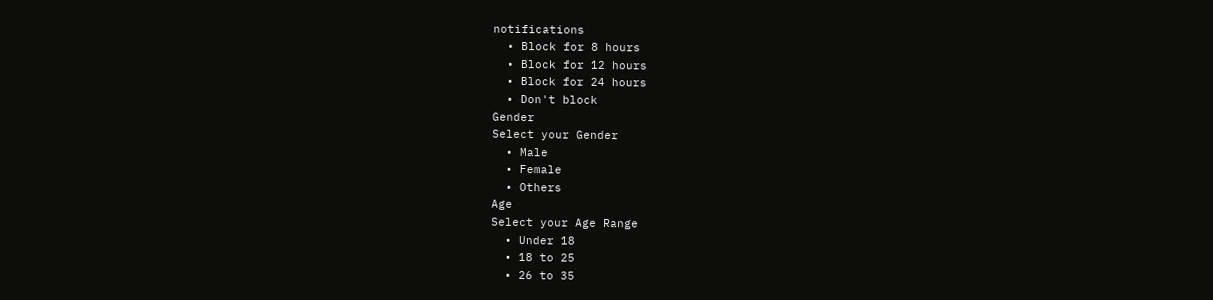notifications
  • Block for 8 hours
  • Block for 12 hours
  • Block for 24 hours
  • Don't block
Gender
Select your Gender
  • Male
  • Female
  • Others
Age
Select your Age Range
  • Under 18
  • 18 to 25
  • 26 to 35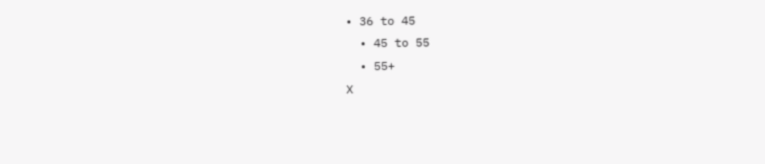• 36 to 45
  • 45 to 55
  • 55+
X